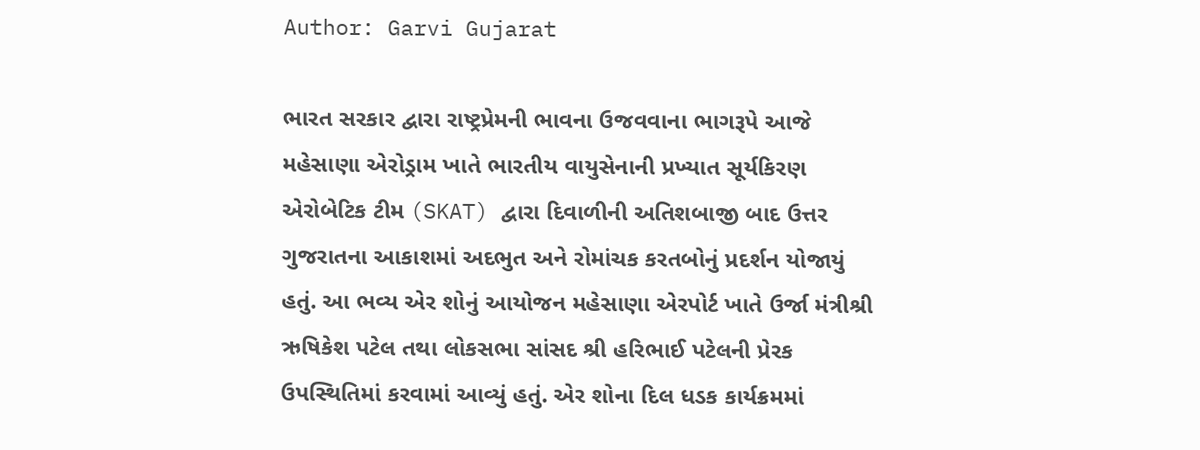Author: Garvi Gujarat

ભારત સરકાર દ્વારા રાષ્ટ્રપ્રેમની ભાવના ઉજવવાના ભાગરૂપે આજે મહેસાણા એરોડ્રામ ખાતે ભારતીય વાયુસેનાની પ્રખ્યાત સૂર્યકિરણ એરોબેટિક ટીમ (SKAT) દ્વારા દિવાળીની અતિશબાજી બાદ ઉત્તર ગુજરાતના આકાશમાં અદભુત અને રોમાંચક કરતબોનું પ્રદર્શન યોજાયું હતું. આ ભવ્ય એર શોનું આયોજન મહેસાણા એરપોર્ટ ખાતે ઉર્જા મંત્રીશ્રી ઋષિકેશ પટેલ તથા લોકસભા સાંસદ શ્રી હરિભાઈ પટેલની પ્રેરક ઉપસ્થિતિમાં કરવામાં આવ્યું હતું. એર શોના દિલ ધડક કાર્યક્રમમાં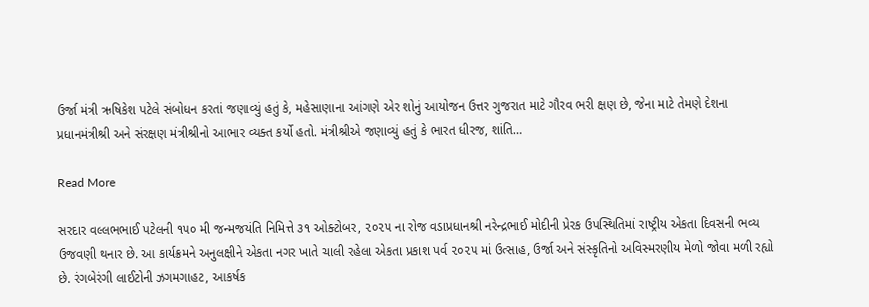ઉર્જા મંત્રી ઋષિકેશ પટેલે સંબોધન કરતાં જણાવ્યું હતું કે, મહેસાણાના આંગણે એર શોનું આયોજન ઉત્તર ગુજરાત માટે ગૌરવ ભરી ક્ષણ છે, જેના માટે તેમણે દેશના પ્રધાનમંત્રીશ્રી અને સંરક્ષણ મંત્રીશ્રીનો આભાર વ્યક્ત કર્યો હતો. મંત્રીશ્રીએ જણાવ્યું હતું કે ભારત ધીરજ, શાંતિ…

Read More

સરદાર વલ્લભભાઈ પટેલની ૧૫૦ મી જન્મજયંતિ નિમિત્તે ૩૧ ઓક્ટોબર, ૨૦૨૫ ના રોજ વડાપ્રધાનશ્રી નરેન્દ્રભાઈ મોદીની પ્રેરક ઉપસ્થિતિમાં રાષ્ટ્રીય એકતા દિવસની ભવ્ય ઉજવણી થનાર છે. આ કાર્યક્રમને અનુલક્ષીને એકતા નગર ખાતે ચાલી રહેલા એકતા પ્રકાશ પર્વ ૨૦૨૫ માં ઉત્સાહ, ઉર્જા અને સંસ્કૃતિનો અવિસ્મરણીય મેળો જોવા મળી રહ્યો છે. રંગબેરંગી લાઈટોની ઝગમગાહટ, આકર્ષક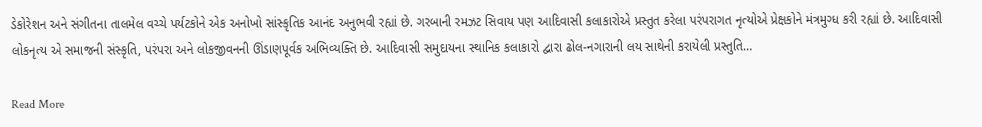ડેકોરેશન અને સંગીતના તાલમેલ વચ્ચે પર્યટકોને એક અનોખો સાંસ્કૃતિક આનંદ અનુભવી રહ્યાં છે. ગરબાની રમઝટ સિવાય પણ આદિવાસી કલાકારોએ પ્રસ્તુત કરેલા પરંપરાગત નૃત્યોએ પ્રેક્ષકોને મંત્રમુગ્ધ કરી રહ્યાં છે. આદિવાસી લોકનૃત્ય એ સમાજની સંસ્કૃતિ, પરંપરા અને લોકજીવનની ઊંડાણપૂર્વક અભિવ્યક્તિ છે. આદિવાસી સમુદાયના સ્થાનિક કલાકારો દ્વારા ઢોલ-નગારાની લય સાથેની કરાયેલી પ્રસ્તુતિ…

Read More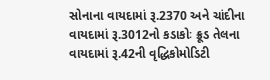સોનાના વાયદામાં રૂ.2370 અને ચાંદીના વાયદામાં રૂ.3012નો કડાકોઃ ક્રૂડ તેલના વાયદામાં રૂ.42ની વૃદ્ધિકોમોડિટી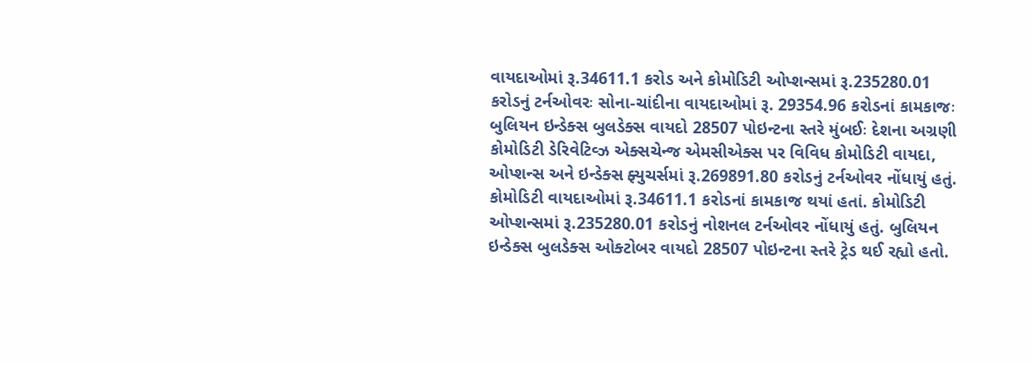વાયદાઓમાં રૂ.34611.1 કરોડ અને કોમોડિટી ઓપ્શન્સમાં રૂ.235280.01 કરોડનું ટર્નઓવરઃ સોના-ચાંદીના વાયદાઓમાં રૂ. 29354.96 કરોડનાં કામકાજઃ બુલિયન ઇન્ડેક્સ બુલડેક્સ વાયદો 28507 પોઇન્ટના સ્તરે મુંબઈઃ દેશના અગ્રણી કોમોડિટી ડેરિવેટિવ્ઝ એક્સચેન્જ એમસીએક્સ પર વિવિધ કોમોડિટી વાયદા, ઓપ્શન્સ અને ઇન્ડેક્સ ફ્યુચર્સમાં રૂ.269891.80 કરોડનું ટર્નઓવર નોંધાયું હતું. કોમોડિટી વાયદાઓમાં રૂ.34611.1 કરોડનાં કામકાજ થયાં હતાં. કોમોડિટી ઓપ્શન્સમાં રૂ.235280.01 કરોડનું નોશનલ ટર્નઓવર નોંધાયું હતું. બુલિયન ઇન્ડેક્સ બુલડેક્સ ઓક્ટોબર વાયદો 28507 પોઇન્ટના સ્તરે ટ્રેડ થઈ રહ્યો હતો.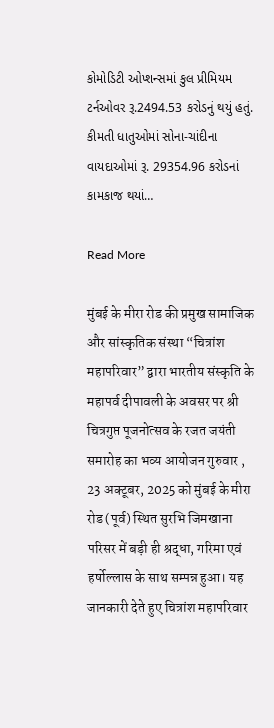કોમોડિટી ઓપ્શન્સમાં કુલ પ્રીમિયમ ટર્નઓવર રૂ.2494.53 કરોડનું થયું હતું. કીમતી ધાતુઓમાં સોના-ચાંદીના વાયદાઓમાં રૂ. 29354.96 કરોડનાં કામકાજ થયાં…

Read More

मुंबई के मीरा रोड की प्रमुख सामाजिक और सांस्कृतिक संस्था “चित्रांश महापरिवार” द्वारा भारतीय संस्कृति के महापर्व दीपावली के अवसर पर श्री चित्रगुप्त पूजनोत्सव के रजत जयंती समारोह का भव्य आयोजन गुरुवार , 23 अक्टूबर, 2025 को मुंबई के मीरा रोड (पूर्व) स्थित सुरभि जिमखाना परिसर में बड़ी ही श्रद्धा, गरिमा एवं हर्षोल्लास के साथ सम्पन्न हुआ। यह जानकारी देते हुए चित्रांश महापरिवार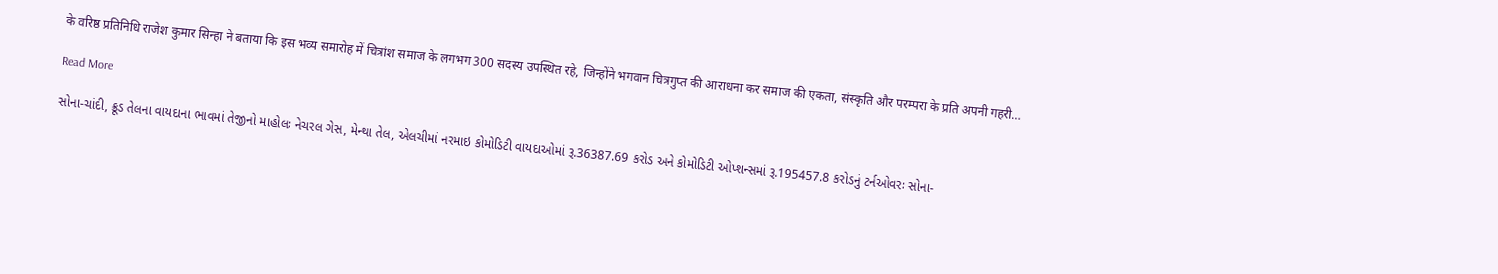के वरिष्ठ प्रतिनिधि राजेश कुमार सिन्हा ने बताया कि इस भव्य समारोह में चित्रांश समाज के लगभग 300 सदस्य उपस्थित रहे, जिन्होंने भगवान चित्रगुप्त की आराधना कर समाज की एकता, संस्कृति और परम्परा के प्रति अपनी गहरी…

Read More

સોના-ચાંદી, ક્રૂડ તેલના વાયદાના ભાવમાં તેજીનો માહોલઃ નેચરલ ગેસ, મેન્થા તેલ, એલચીમાં નરમાઇ કોમોડિટી વાયદાઓમાં રૂ.36387.69 કરોડ અને કોમોડિટી ઓપ્શન્સમાં રૂ.195457.8 કરોડનું ટર્નઓવરઃ સોના-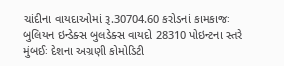ચાંદીના વાયદાઓમાં રૂ.30704.60 કરોડનાં કામકાજઃ બુલિયન ઇન્ડેક્સ બુલડેક્સ વાયદો 28310 પોઇન્ટના સ્તરે મુંબઈઃ દેશના અગ્રણી કોમોડિટી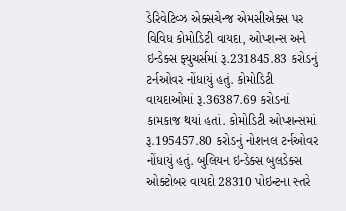ડેરિવેટિવ્ઝ એક્સચેન્જ એમસીએક્સ પર વિવિધ કોમોડિટી વાયદા, ઓપ્શન્સ અને ઇન્ડેક્સ ફ્યુચર્સમાં રૂ.231845.83 કરોડનું ટર્નઓવર નોંધાયું હતું. કોમોડિટી વાયદાઓમાં રૂ.36387.69 કરોડનાં કામકાજ થયાં હતાં. કોમોડિટી ઓપ્શન્સમાં રૂ.195457.80 કરોડનું નોશનલ ટર્નઓવર નોંધાયું હતું. બુલિયન ઇન્ડેક્સ બુલડેક્સ ઓક્ટોબર વાયદો 28310 પોઇન્ટના સ્તરે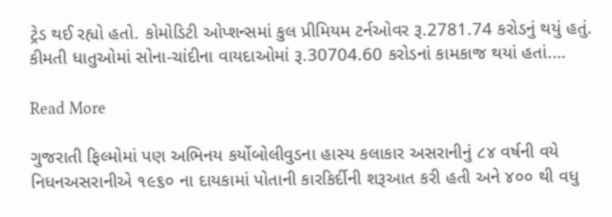ટ્રેડ થઈ રહ્યો હતો. કોમોડિટી ઓપ્શન્સમાં કુલ પ્રીમિયમ ટર્નઓવર રૂ.2781.74 કરોડનું થયું હતું. કીમતી ધાતુઓમાં સોના-ચાંદીના વાયદાઓમાં રૂ.30704.60 કરોડનાં કામકાજ થયાં હતાં.…

Read More

ગુજરાતી ફિલ્મોમાં પણ અભિનય કર્યોબોલીવુડના હાસ્ય કલાકાર અસરાનીનું ૮૪ વર્ષની વયે નિધનઅસરાનીએ ૧૯૬૦ ના દાયકામાં પોતાની કારકિર્દીની શરૂઆત કરી હતી અને ૪૦૦ થી વધુ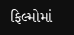ફિલ્મોમાં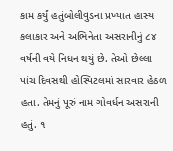કામ કર્યું હતુંબોલીવુડના પ્રખ્યાત હાસ્ય કલાકાર અને અભિનેતા અસરાનીનું ૮૪ વર્ષની વયે નિધન થયું છે. તેઓ છેલ્લા પાંચ દિવસથી હોસ્પિટલમાં સારવાર હેઠળ હતા. તેમનું પૂરું નામ ગોવર્ધન અસરાની હતું. ૧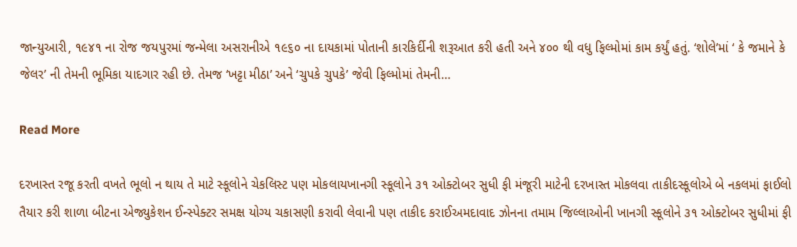જાન્યુઆરી, ૧૯૪૧ ના રોજ જયપુરમાં જન્મેલા અસરાનીએ ૧૯૬૦ ના દાયકામાં પોતાની કારકિર્દીની શરૂઆત કરી હતી અને ૪૦૦ થી વધુ ફિલ્મોમાં કામ કર્યું હતું. ‘શોલે’માં ‘ કે જમાને કે જેલર’ ની તેમની ભૂમિકા યાદગાર રહી છે. તેમજ ‘ખટ્ટા મીઠા’ અને ‘ચુપકે ચુપકે’ જેવી ફિલ્મોમાં તેમની…

Read More

દરખાસ્ત રજૂ કરતી વખતે ભૂલો ન થાય તે માટે સ્કૂલોને ચેકલિસ્ટ પણ મોકલાયખાનગી સ્કૂલોને ૩૧ ઓક્ટોબર સુધી ફી મંજૂરી માટેની દરખાસ્ત મોકલવા તાકીદસ્કૂલોએ બે નકલમાં ફાઈલો તૈયાર કરી શાળા બીટના એજ્યુકેશન ઈન્સ્પેક્ટર સમક્ષ યોગ્ય ચકાસણી કરાવી લેવાની પણ તાકીદ કરાઈઅમદાવાદ ઝોનના તમામ જિલ્લાઓની ખાનગી સ્કૂલોને ૩૧ ઓક્ટોબર સુધીમાં ફી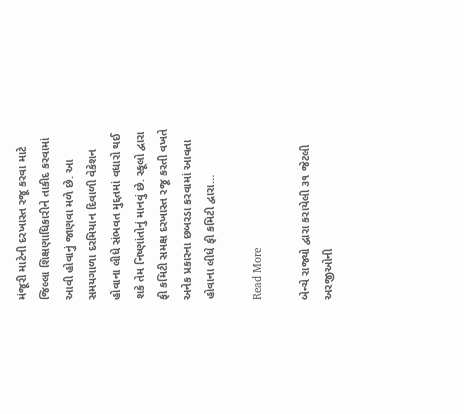મંજૂરી માટેની દરખાસ્ત રજૂ કરવા માટે જિલ્લા શિક્ષણાધિકારીને તાકીદ કરવામાં આવી હોવાનું જાણવા મળે છે. આ સમયગાળા દરમિયાન દિવાળી વેકેશન હોવાના લીધે સંભવત મુદ્દતમાં વધારો થઈ શકે તેમ નિષ્ણાંતોનું માનવું છે. સ્કૂલો દ્વારા ફી કમિટી સમક્ષ દરખાસ્ત રજૂ કરતી વખતે અનેક પ્રકારના છબરડા કરવામાં આવતા હોવાના લીધે ફી કમિટી દ્વારા…

Read More

બેન્ચે રાજ્યો દ્વારા કરાયેલી ૩૧ જેટલી અરજીઓની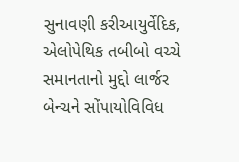સુનાવણી કરીઆયુર્વેદિક, એલોપેથિક તબીબો વચ્ચે સમાનતાનો મુદ્દો લાર્જર બેન્ચને સોંપાયોવિવિધ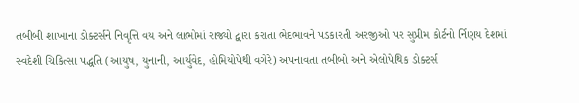તબીબી શાખાના ડોક્ટર્સને નિવૃત્તિ વય અને લાભોમાં રાજ્યો દ્વારા કરાતા ભેદભાવને પડકારતી અરજીઓ પર સુપ્રીમ કોર્ટનો ર્નિણય દેશમાં સ્વદેશી ચિકિત્સા પદ્ધતિ (આયુષ, યુનાની, આર્યુવેદ, હોમિયોપેથી વગેરે) અપનાવતા તબીબો અને એલોપેથિક ડોક્ટર્સ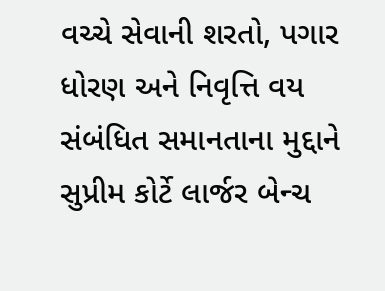વચ્ચે સેવાની શરતો, પગાર ધોરણ અને નિવૃત્તિ વય સંબંધિત સમાનતાના મુદ્દાને સુપ્રીમ કોર્ટે લાર્જર બેન્ચ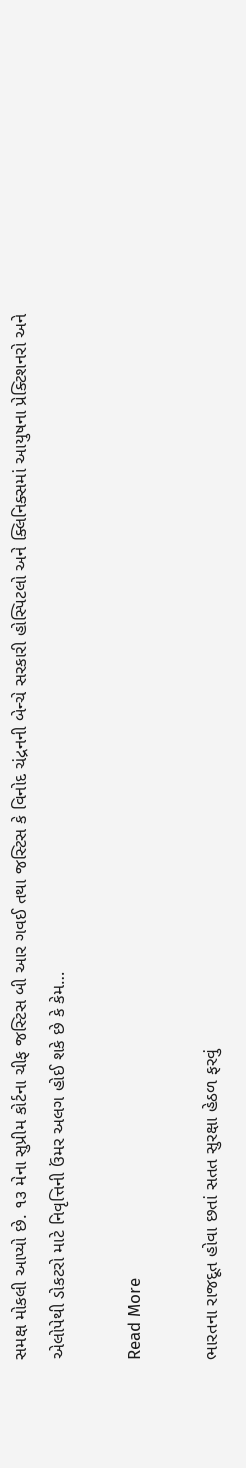સમક્ષ મોકલી આપ્યો છે. ૧૩ મેના સુપ્રીમ કોર્ટના ચીફ જસ્ટિસ બી આર ગવઈ તથા જસ્ટિસ કે વિનોદ ચંદ્રનની બેન્ચે સરકારી હોસ્પિટલો અને ક્લિનિક્સમાં આયુષના પ્રેક્ટિશનરો અને એલોપેથી ડોકટરો માટે નિવૃત્તિની ઉંમર અલગ હોઈ શકે છે કે કેમ…

Read More

ભારતના રાજદૂત હોવા છતાં સતત સુરક્ષા હેઠળ ફરવું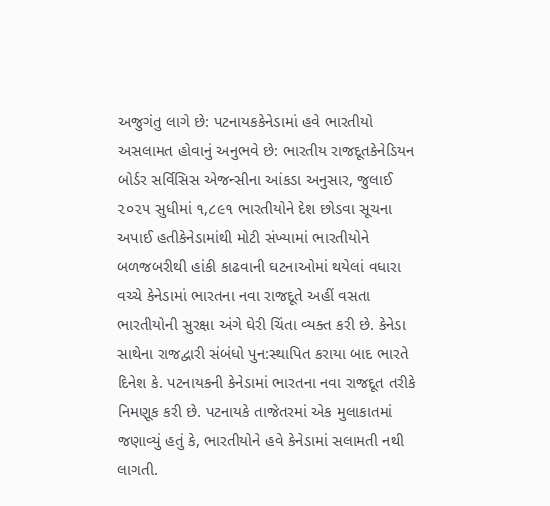અજુગંતુ લાગે છે: પટનાયકકેનેડામાં હવે ભારતીયો અસલામત હોવાનું અનુભવે છે: ભારતીય રાજદૂતકેનેડિયન બોર્ડર સર્વિસિસ એજન્સીના આંકડા અનુસાર, જુલાઈ ૨૦૨૫ સુધીમાં ૧,૮૯૧ ભારતીયોને દેશ છોડવા સૂચના અપાઈ હતીકેનેડામાંથી મોટી સંખ્યામાં ભારતીયોને બળજબરીથી હાંકી કાઢવાની ઘટનાઓમાં થયેલાં વધારા વચ્ચે કેનેડામાં ભારતના નવા રાજદૂતે અહીં વસતા ભારતીયોની સુરક્ષા અંગે ઘેરી ચિંતા વ્યક્ત કરી છે. કેનેડા સાથેના રાજદ્વારી સંબંધો પુન:સ્થાપિત કરાયા બાદ ભારતે દિનેશ કે. પટનાયકની કેનેડામાં ભારતના નવા રાજદૂત તરીકે નિમણૂક કરી છે. પટનાયકે તાજેતરમાં એક મુલાકાતમાં જણાવ્યું હતું કે, ભારતીયોને હવે કેનેડામાં સલામતી નથી લાગતી.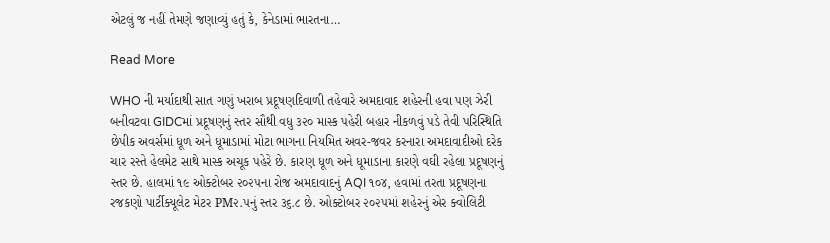એટલું જ નહીં તેમણે જણાવ્યું હતું કે, કેનેડામાં ભારતના…

Read More

WHO ની મર્યાદાથી સાત ગણું ખરાબ પ્રદૂષણદિવાળી તહેવારે અમદાવાદ શહેરની હવા પણ ઝેરી બનીવટવા GIDCમાં પ્રદૂષણનું સ્તર સૌથી વધુ ૩૨૦ માસ્ક પહેરી બહાર નીકળવું પડે તેવી પરિસ્થિતિ છેપીક અવર્સમાં ધૂળ અને ધૂમાડામાં મોટા ભાગના નિયમિત અવર-જવર કરનારા અમદાવાદીઓ દરેક ચાર રસ્તે હેલમેટ સાથે માસ્ક અચૂક પહેરે છે. કારણ ધૂળ અને ધૂમાડાના કારણે વઘી રહેલા પ્રદૂષણનું સ્તર છે. હાલમાં ૧૯ ઓક્ટોબર ૨૦૨૫ના રોજ અમદાવાદનું AQI ૧૦૪, હવામાં તરતા પ્રદૂષણના રજકણો પાર્ટીક્યૂલેટ મેટર PM૨.૫નું સ્તર ૩૬.૮ છે. ઓક્ટોબર ૨૦૨૫માં શહેરનું એર ક્વોલિટી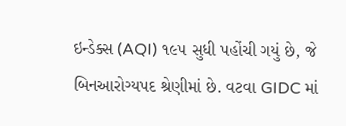ઇન્ડેક્સ (AQI) ૧૯૫ સુધી પહોંચી ગયું છે, જે બિનઆરોગ્યપદ શ્રેણીમાં છે. વટવા GIDC માં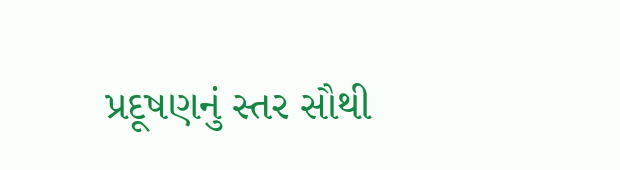પ્રદૂષણનું સ્તર સૌથી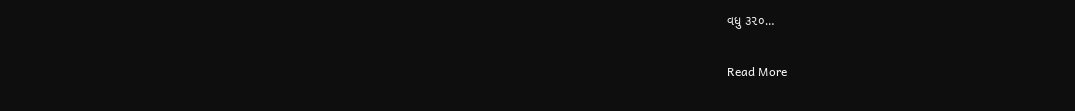વધુ ૩૨૦…

Read More